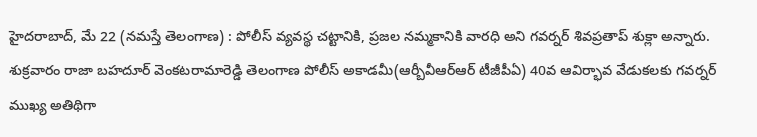హైదరాబాద్, మే 22 (నమస్తే తెలంగాణ) : పోలీస్ వ్యవస్థ చట్టానికి, ప్రజల నమ్మకానికి వారధి అని గవర్నర్ శివప్రతాప్ శుక్లా అన్నారు. శుక్రవారం రాజా బహదూర్ వెంకటరామారెడ్డి తెలంగాణ పోలీస్ అకాడమీ(ఆర్బీవీఆర్ఆర్ టీజీపీఏ) 40వ ఆవిర్భావ వేడుకలకు గవర్నర్ ముఖ్య అతిథిగా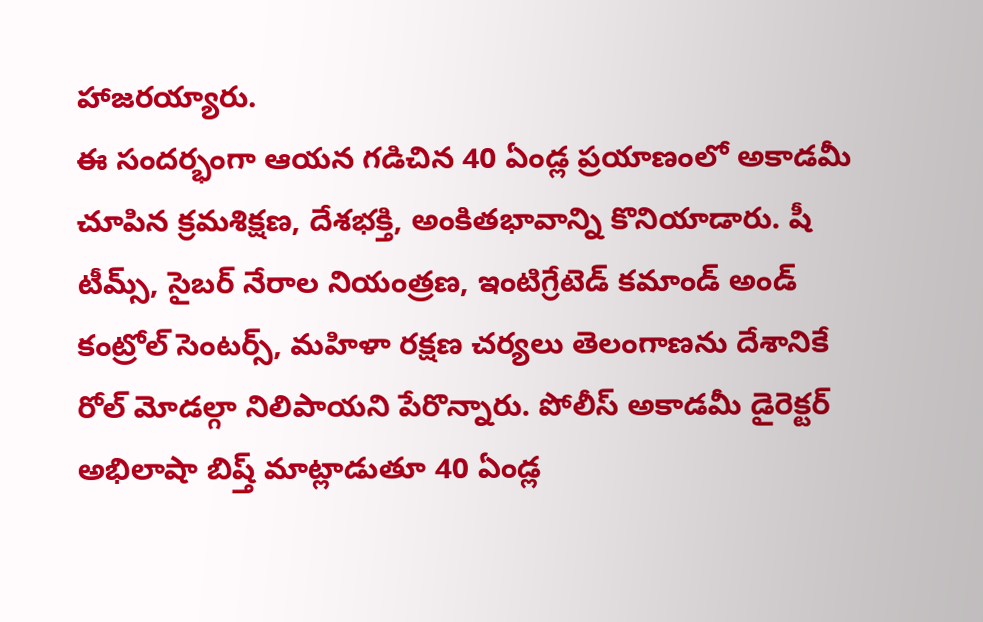హాజరయ్యారు.
ఈ సందర్భంగా ఆయన గడిచిన 40 ఏండ్ల ప్రయాణంలో అకాడమీ చూపిన క్రమశిక్షణ, దేశభక్తి, అంకితభావాన్ని కొనియాడారు. షీ టీమ్స్, సైబర్ నేరాల నియంత్రణ, ఇంటిగ్రేటెడ్ కమాండ్ అండ్ కంట్రోల్ సెంటర్స్, మహిళా రక్షణ చర్యలు తెలంగాణను దేశానికే రోల్ మోడల్గా నిలిపాయని పేరొన్నారు. పోలీస్ అకాడమీ డైరెక్టర్ అభిలాషా బిష్త్ మాట్లాడుతూ 40 ఏండ్ల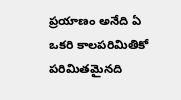ప్రయాణం అనేది ఏ ఒకరి కాలపరిమితికో పరిమితమైనది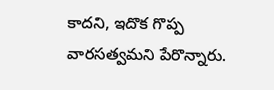కాదని, ఇదొక గొప్ప వారసత్వమని పేరొన్నారు.